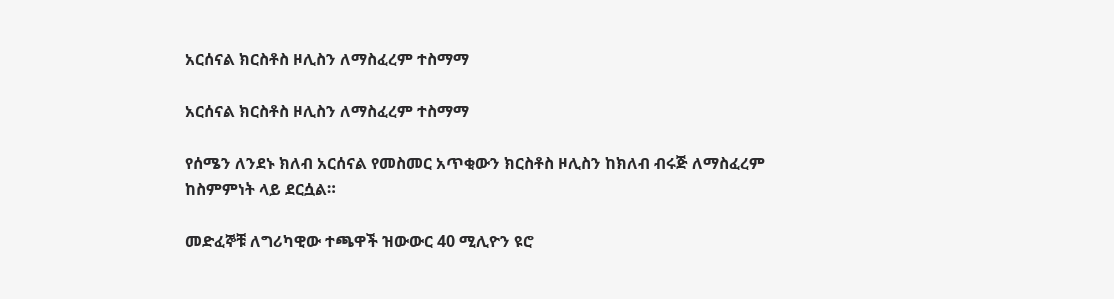አርሰናል ክርስቶስ ዞሊስን ለማስፈረም ተስማማ

አርሰናል ክርስቶስ ዞሊስን ለማስፈረም ተስማማ

የሰሜን ለንደኑ ክለብ አርሰናል የመስመር አጥቂውን ክርስቶስ ዞሊስን ከክለብ ብሩጅ ለማስፈረም ከስምምነት ላይ ደርሷል።

መድፈኞቹ ለግሪካዊው ተጫዋች ዝውውር 40 ሚሊዮን ዩሮ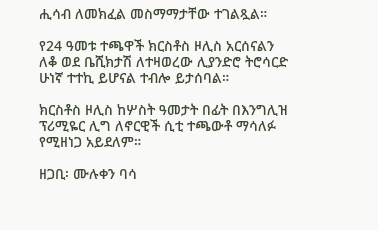ሒሳብ ለመክፈል መስማማታቸው ተገልጿል።

የ24 ዓመቱ ተጫዋች ክርስቶስ ዞሊስ አርሰናልን ለቆ ወደ ቤሺክታሽ ለተዛወረው ሊያንድሮ ትሮሳርድ ሁነኛ ተተኪ ይሆናል ተብሎ ይታሰባል።

ክርስቶስ ዞሊስ ከሦስት ዓመታት በፊት በእንግሊዝ ፕሪሚዬር ሊግ ለኖርዊች ሲቲ ተጫውቶ ማሳለፉ የሚዘነጋ አይደለም።

ዘጋቢ፡ ሙሉቀን ባሳ